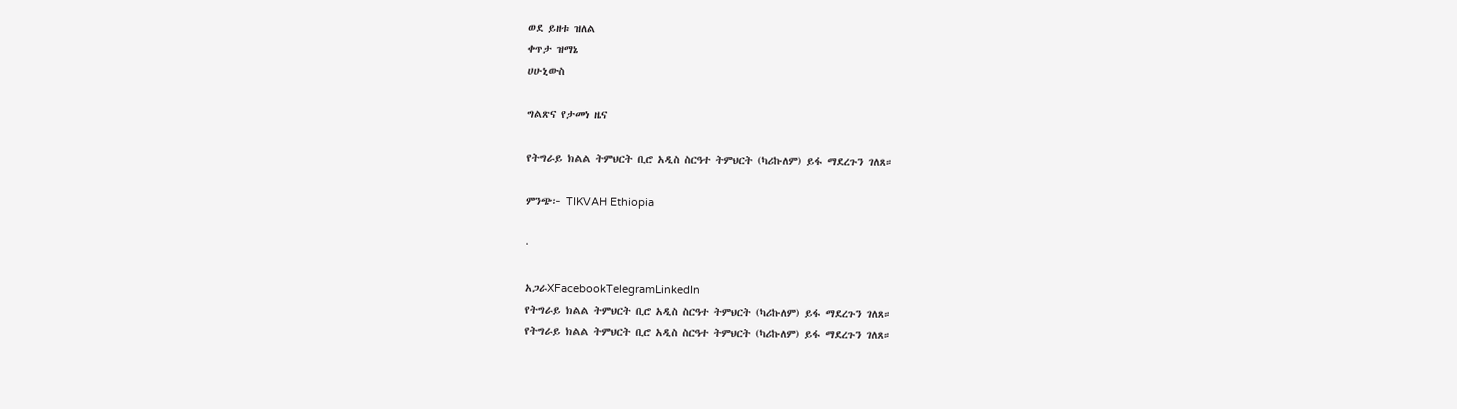ወደ ይዘቱ ዝለል
ቀጥታ ዝማኔ
ሀሁኒውስ

ግልጽና የታመነ ዜና

የትግራይ ክልል ትምህርት ቢሮ አዲስ ስርዓተ ትምህርት (ካሪኩለም) ይፋ ማደረጉን ገለጸ።

ምንጭ፦ TIKVAH Ethiopia

·

አጋራXFacebookTelegramLinkedIn
የትግራይ ክልል ትምህርት ቢሮ አዲስ ስርዓተ ትምህርት (ካሪኩለም) ይፋ ማደረጉን ገለጸ።
የትግራይ ክልል ትምህርት ቢሮ አዲስ ስርዓተ ትምህርት (ካሪኩለም) ይፋ ማደረጉን ገለጸ።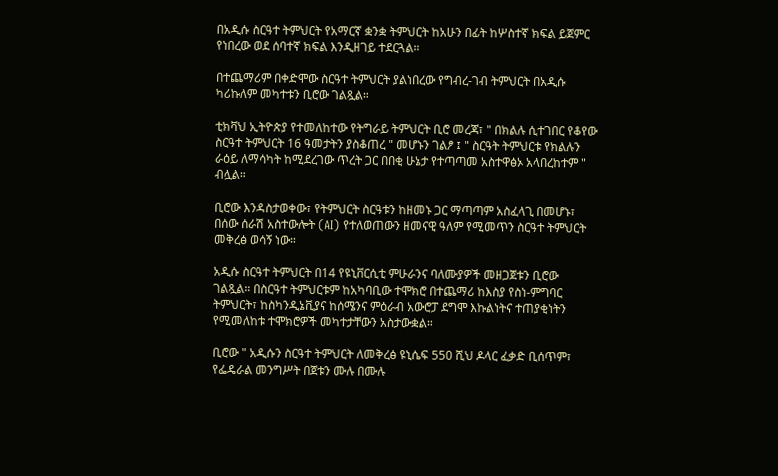በአዲሱ ስርዓተ ትምህርት የአማርኛ ቋንቋ ትምህርት ከአሁን በፊት ከሦስተኛ ክፍል ይጀምር የነበረው ወደ ሰባተኛ ክፍል እንዲዘገይ ተደርጓል።

በተጨማሪም በቀድሞው ስርዓተ ትምህርት ያልነበረው የግብረ-ገብ ትምህርት በአዲሱ ካሪኩለም መካተቱን ቢሮው ገልጿል።

ቲክቫህ ኢትዮጵያ የተመለከተው የትግራይ ትምህርት ቢሮ መረጃ፣ " በክልሉ ሲተገበር የቆየው ስርዓተ ትምህርት 16 ዓመታትን ያስቆጠረ " መሆኑን ገልፆ ፤ " ስርዓት ትምህርቱ የክልሉን ራዕይ ለማሳካት ከሚደረገው ጥረት ጋር በበቂ ሁኔታ የተጣጣመ አስተዋፅኦ አላበረከተም " ብሏል።

ቢሮው እንዳስታወቀው፣ የትምህርት ስርዓቱን ከዘመኑ ጋር ማጣጣም አስፈላጊ በመሆኑ፣ በሰው ሰራሽ አስተውሎት (AI) የተለወጠውን ዘመናዊ ዓለም የሚመጥን ስርዓተ ትምህርት መቅረፅ ወሳኝ ነው።

አዲሱ ስርዓተ ትምህርት በ14 የዩኒቨርሲቲ ምሁራንና ባለሙያዎች መዘጋጀቱን ቢሮው ገልጿል። በስርዓተ ትምህርቱም ከአካባቢው ተሞክሮ በተጨማሪ ከእስያ የስነ-ምግባር ትምህርት፣ ከስካንዲኔቪያና ከሰሜንና ምዕራብ አውሮፓ ደግሞ እኩልነትና ተጠያቂነትን የሚመለከቱ ተሞክሮዎች መካተታቸውን አስታውቋል።

ቢሮው " አዲሱን ስርዓተ ትምህርት ለመቅረፅ ዩኒሴፍ 550 ሺህ ዶላር ፈቃድ ቢሰጥም፣ የፌዴራል መንግሥት በጀቱን ሙሉ በሙሉ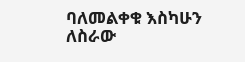ባለመልቀቁ እስካሁን ለስራው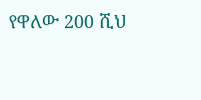የዋለው 200 ሺህ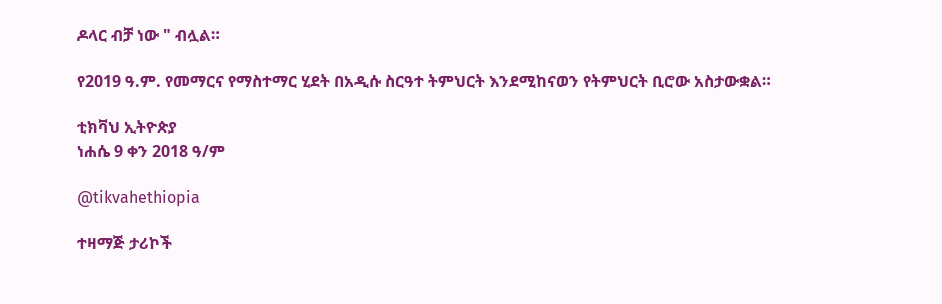ዶላር ብቻ ነው " ብሏል።

የ2019 ዓ.ም. የመማርና የማስተማር ሂደት በአዲሱ ስርዓተ ትምህርት እንደሚከናወን የትምህርት ቢሮው አስታውቋል።

ቲክቫህ ኢትዮጵያ
ነሐሴ 9 ቀን 2018 ዓ/ም

@tikvahethiopia

ተዛማጅ ታሪኮች